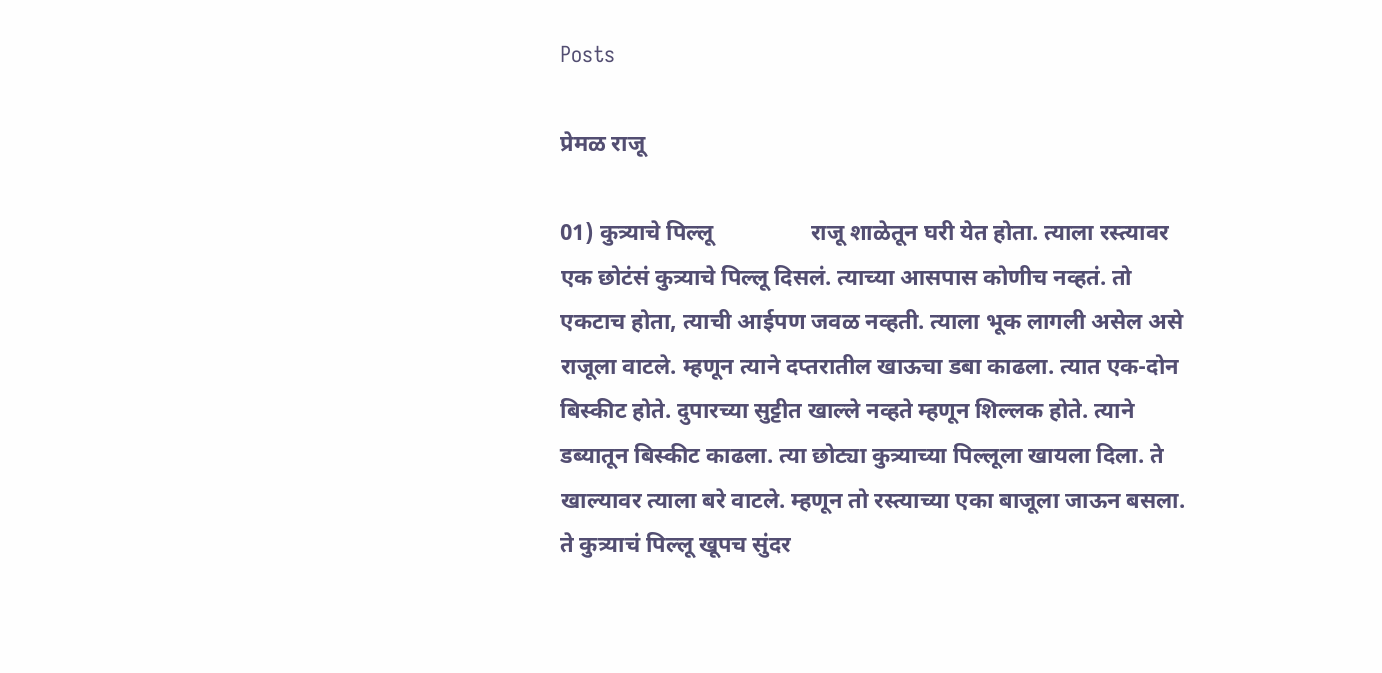Posts

प्रेमळ राजू

01) कुत्र्याचे पिल्लू                 राजू शाळेतून घरी येत होता. त्याला रस्त्यावर एक छोटंसं कुत्र्याचे पिल्लू दिसलं. त्याच्या आसपास कोणीच नव्हतं. तो एकटाच होता, त्याची आईपण जवळ नव्हती. त्याला भूक लागली असेल असे राजूला वाटले. म्हणून त्याने दप्तरातील खाऊचा डबा काढला. त्यात एक-दोन बिस्कीट होते. दुपारच्या सुट्टीत खाल्ले नव्हते म्हणून शिल्लक होते. त्याने डब्यातून बिस्कीट काढला. त्या छोट्या कुत्र्याच्या पिल्लूला खायला दिला. ते खाल्यावर त्याला बरे वाटले. म्हणून तो रस्त्याच्या एका बाजूला जाऊन बसला. ते कुत्र्याचं पिल्लू खूपच सुंदर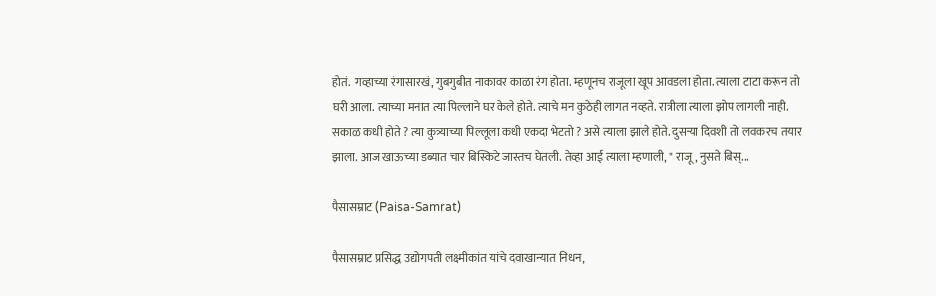होतं.  गव्हाच्या रंगासारखं, गुबगुबीत नाकावर काळा रंग होता. म्हणूनच राजूला खूप आवडला होता. त्याला टाटा करून तो घरी आला. त्याच्या मनात त्या पिल्लाने घर केले होते. त्याचे मन कुठेही लागत नव्हते. रात्रीला त्याला झोप लागली नाही. सकाळ कधी होते ? त्या कुत्र्याच्या पिल्लूला कधी एकदा भेटतो ? असे त्याला झाले होते. दुसऱ्या दिवशी तो लवकरच तयार झाला. आज खाऊच्या डब्यात चार बिस्किटे जास्तच घेतली. तेव्हा आई त्याला म्हणाली, " राजू, नुसते बिस्...

पैसासम्राट (Paisa-Samrat)

पैसासम्राट प्रसिद्ध उद्योगपती लक्ष्मीकांत यांचे दवाखान्यात निधन,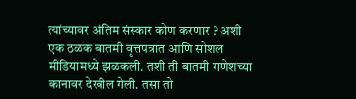त्यांच्यावर अंतिम संस्कार कोण करणार ? अशी एक ठळक बातमी वृत्तपत्रात आणि सोशल मीडियामध्ये झळकली. तशी ती बातमी गणेशच्या कानावर देखील गेली. तसा तो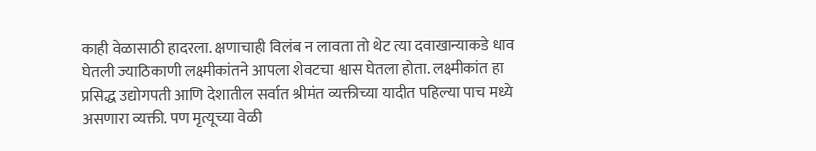काही वेळासाठी हादरला. क्षणाचाही विलंब न लावता तो थेट त्या दवाखान्याकडे धाव घेतली ज्याठिकाणी लक्ष्मीकांतने आपला शेवटचा श्वास घेतला होता. लक्ष्मीकांत हा प्रसिद्ध उद्योगपती आणि देशातील सर्वात श्रीमंत व्यक्तीच्या यादीत पहिल्या पाच मध्ये असणारा व्यक्ती. पण मृत्यूच्या वेळी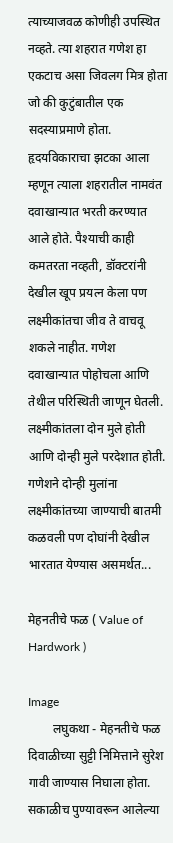त्याच्याजवळ कोणीही उपस्थित नव्हते. त्या शहरात गणेश हा एकटाच असा जिवलग मित्र होता जो की कुटुंबातील एक सदस्याप्रमाणे होता. हृदयविकाराचा झटका आला म्हणून त्याला शहरातील नामवंत दवाखान्यात भरती करण्यात आले होते. पैश्याची काही कमतरता नव्हती, डॉक्टरांनी देखील खूप प्रयत्न केला पण लक्ष्मीकांतचा जीव ते वाचवू शकले नाहीत. गणेश दवाखान्यात पोहोचला आणि तेथील परिस्थिती जाणून घेतली. लक्ष्मीकांतला दोन मुले होती आणि दोन्ही मुले परदेशात होती. गणेशने दोन्ही मुलांना लक्ष्मीकांतच्या जाण्याची बातमी कळवली पण दोघांनी देखील भारतात येण्यास असमर्थत...

मेहनतीचे फळ ( Value of Hardwork )

Image
        लघुकथा - मेहनतीचे फळ दिवाळीच्या सुट्टी निमित्ताने सुरेश गावी जाण्यास निघाला होता. सकाळीच पुण्यावरून आलेल्या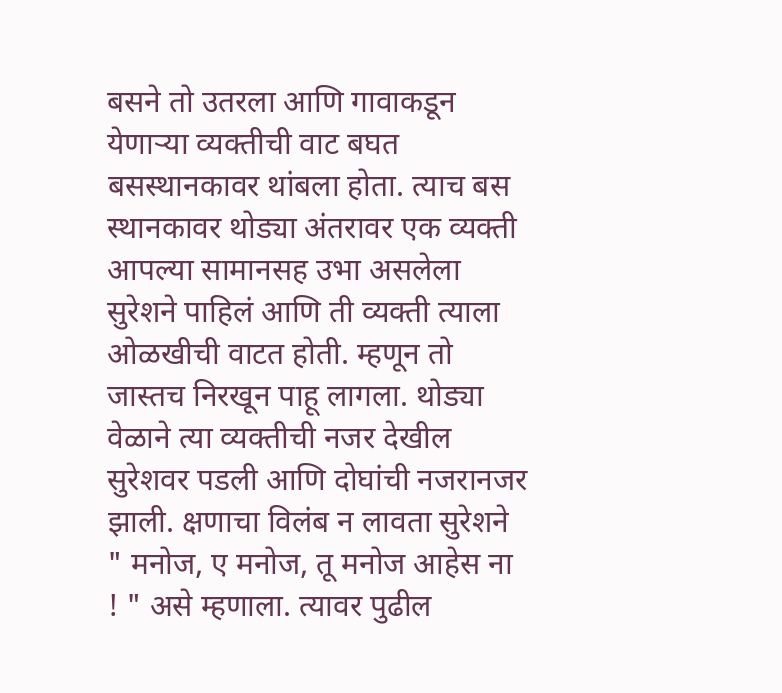बसने तो उतरला आणि गावाकडून येणाऱ्या व्यक्तीची वाट बघत बसस्थानकावर थांबला होता. त्याच बस स्थानकावर थोड्या अंतरावर एक व्यक्ती आपल्या सामानसह उभा असलेला सुरेशने पाहिलं आणि ती व्यक्ती त्याला ओळखीची वाटत होती. म्हणून तो जास्तच निरखून पाहू लागला. थोड्या वेळाने त्या व्यक्तीची नजर देखील सुरेशवर पडली आणि दोघांची नजरानजर झाली. क्षणाचा विलंब न लावता सुरेशने " मनोज, ए मनोज, तू मनोज आहेस ना ! " असे म्हणाला. त्यावर पुढील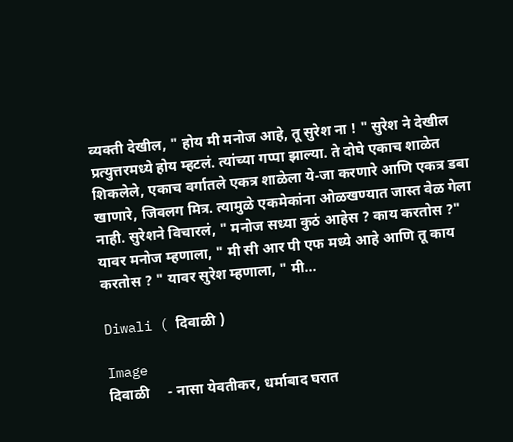व्यक्ती देखील, " होय मी मनोज आहे, तू सुरेश ना ! " सुरेश ने देखील प्रत्युत्तरमध्ये होय म्हटलं. त्यांच्या गप्पा झाल्या. ते दोघे एकाच शाळेत शिकलेले, एकाच वर्गातले एकत्र शाळेला ये-जा करणारे आणि एकत्र डबा खाणारे, जिवलग मित्र. त्यामुळे एकमेकांना ओळखण्यात जास्त वेळ गेला नाही. सुरेशने विचारलं, " मनोज सध्या कुठं आहेस ? काय करतोस ?" यावर मनोज म्हणाला, " मी सी आर पी एफ मध्ये आहे आणि तू काय करतोस ? " यावर सुरेश म्हणाला, " मी...

Diwali ( दिवाळी )

Image
दिवाळी     - नासा येवतीकर, धर्माबाद घरात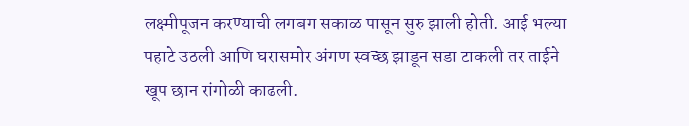लक्ष्मीपूजन करण्याची लगबग सकाळ पासून सुरु झाली होती. आई भल्या पहाटे उठली आणि घरासमोर अंगण स्वच्छ झाडून सडा टाकली तर ताईने खूप छान रांगोळी काढली.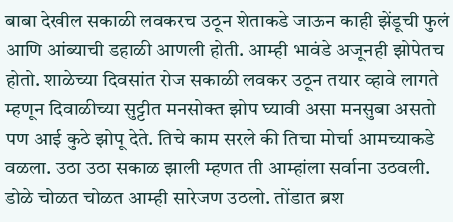बाबा देखील सकाळी लवकरच उठून शेताकडे जाऊन काही झेंडूची फुलं आणि आंब्याची डहाळी आणली होती. आम्ही भावंडे अजूनही झोपेतच होतो. शाळेच्या दिवसांत रोज सकाळी लवकर उठून तयार व्हावे लागते म्हणून दिवाळीच्या सुट्टीत मनसोक्त झोप घ्यावी असा मनसुबा असतो पण आई कुठे झोपू देते. तिचे काम सरले की तिचा मोर्चा आमच्याकडे वळला. उठा उठा सकाळ झाली म्हणत ती आम्हांला सर्वाना उठवली. डोळे चोळत चोळत आम्ही सारेजण उठलो. तोंडात ब्रश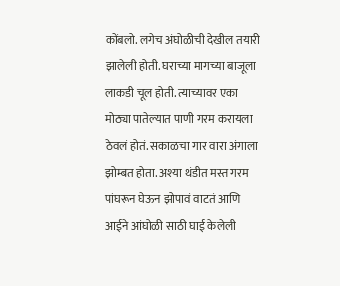कोंबलो. लगेच अंघोळीची देखील तयारी झालेली होती. घराच्या मागच्या बाजूला लाकडी चूल होती. त्याच्यावर एका मोठ्या पातेल्यात पाणी गरम करायला ठेवलं होतं. सकाळचा गार वारा अंगाला झोम्बत होता. अश्या थंडीत मस्त गरम पांघरून घेऊन झोपावं वाटतं आणि आईने आंघोळी साठी घाई केलेली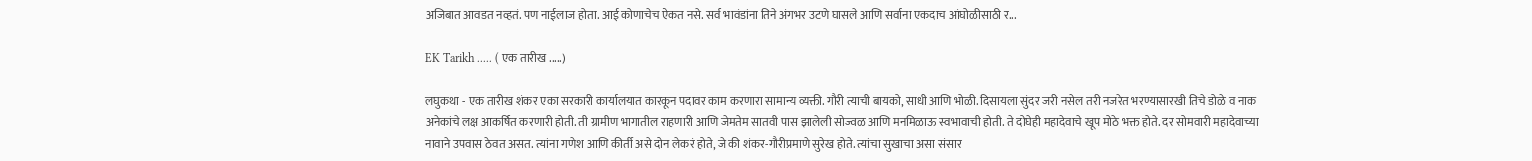अजिबात आवडत नव्हतं. पण नाईलाज होता. आई कोणाचेच ऐकत नसे. सर्व भावंडांना तिने अंगभर उटणे घासले आणि सर्वाना एकदाच आंघोळीसाठी र...

EK Tarikh ..... ( एक तारीख .....)

लघुकथा - एक तारीख शंकर एका सरकारी कार्यालयात कारकून पदावर काम करणारा सामान्य व्यक्ती. गौरी त्याची बायको, साधी आणि भोळी. दिसायला सुंदर जरी नसेल तरी नजरेत भरण्यासारखी तिचे डोळे व नाक अनेकांचे लक्ष आकर्षित करणारी होती. ती ग्रामीण भागातील राहणारी आणि जेमतेम सातवी पास झालेली सोज्वळ आणि मनमिळाऊ स्वभावाची होती. ते दोघेही महादेवाचे खूप मोठे भक्त होते. दर सोमवारी महादेवाच्या नावाने उपवास ठेवत असत. त्यांना गणेश आणि कीर्ती असे दोन लेकरं होते, जे की शंकर-गौरीप्रमाणे सुरेख होते. त्यांचा सुखाचा असा संसार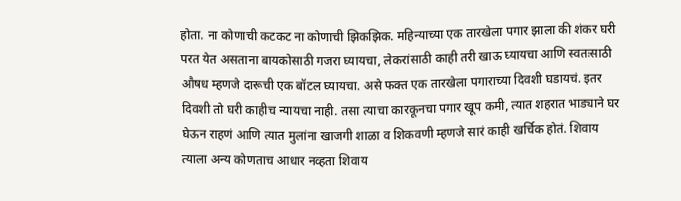होता. ना कोणाची कटकट ना कोणाची झिकझिक. महिन्याच्या एक तारखेला पगार झाला की शंकर घरी परत येत असताना बायकोसाठी गजरा घ्यायचा, लेकरांसाठी काही तरी खाऊ घ्यायचा आणि स्वतःसाठी औषध म्हणजे दारूची एक बॉटल घ्यायचा. असे फक्त एक तारखेला पगाराच्या दिवशी घडायचं. इतर दिवशी तो घरी काहीच न्यायचा नाही. तसा त्याचा कारकूनचा पगार खूप कमी, त्यात शहरात भाड्याने घर घेऊन राहणं आणि त्यात मुलांना खाजगी शाळा व शिकवणी म्हणजे सारं काही खर्चिक होतं. शिवाय त्याला अन्य कोणताच आधार नव्हता शिवाय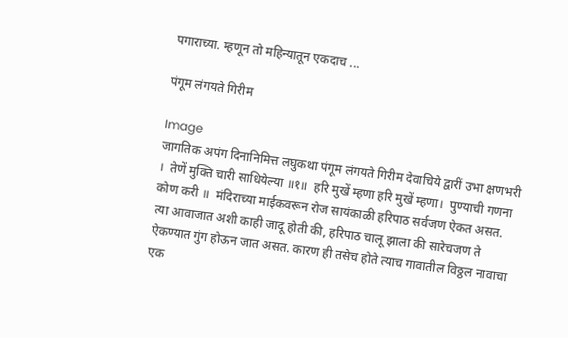पगाराच्या. म्हणून तो महिन्यातून एकदाच ...

पंगूम लंगयते गिरीम

Image
जागतिक अपंग दिनानिमित्त लघुकथा पंगूम लंगयते गिरीम देवाचिये द्वारीं उभा क्षणभरी ।  तेणें मुक्ति चारी साधियेल्या ॥१॥  हरि मुखें म्हणा हरि मुखें म्हणा।  पुण्याची गणना कोण करी ॥  मंदिराच्या माईकवरून रोज सायंकाळी हरिपाठ सर्वजण ऐकत असत. त्या आवाजात अशी काही जादू होती की, हरिपाठ चालू झाला की सारेचजण ते ऐकण्यात गुंग होऊन जात असत. कारण ही तसेच होते त्याच गावातील विठ्ठल नावाचा एक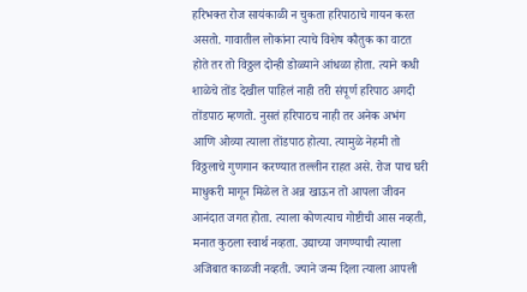हरिभक्त रोज सायंकाळी न चुकता हरिपाठाचे गायन करत असतो. गावातील लोकांना त्याचे विशेष कौतुक का वाटत होते तर तो विठ्ठल दोन्ही डोळ्याने आंधळा होता. त्याने कधी शाळेचे तोंड देखील पाहिलं नाही तरी संपूर्ण हरिपाठ अगदी तोंडपाठ म्हणतो. नुसतं हरिपाठच नाही तर अनेक अभंग आणि ओव्या त्याला तोंडपाठ होत्या. त्यामुळे नेहमी तो विठ्ठलाचे गुणगान करण्यात तल्लीन राहत असे. रोज पाच घरी माधुकरी मागून मिळेल ते अन्न खाऊन तो आपला जीवन आनंदात जगत होता. त्याला कोणत्याच गोष्टीची आस नव्हती, मनात कुठला स्वार्थ नव्हता. उद्याच्या जगण्याची त्याला अजिबात काळजी नव्हती. ज्याने जन्म दिला त्याला आपली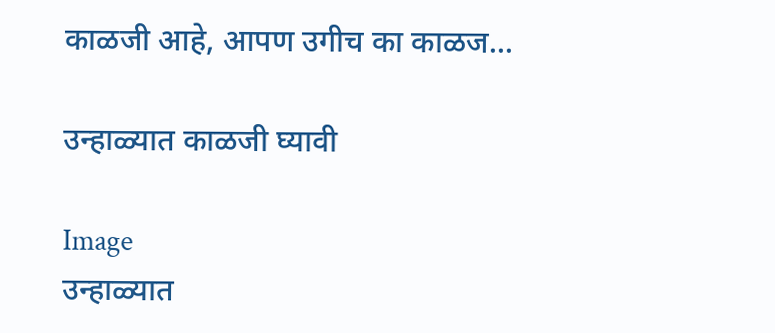काळजी आहे, आपण उगीच का काळज...

उन्हाळ्यात काळजी घ्यावी

Image
उन्हाळ्यात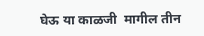घेऊ या काळजी  मागील तीन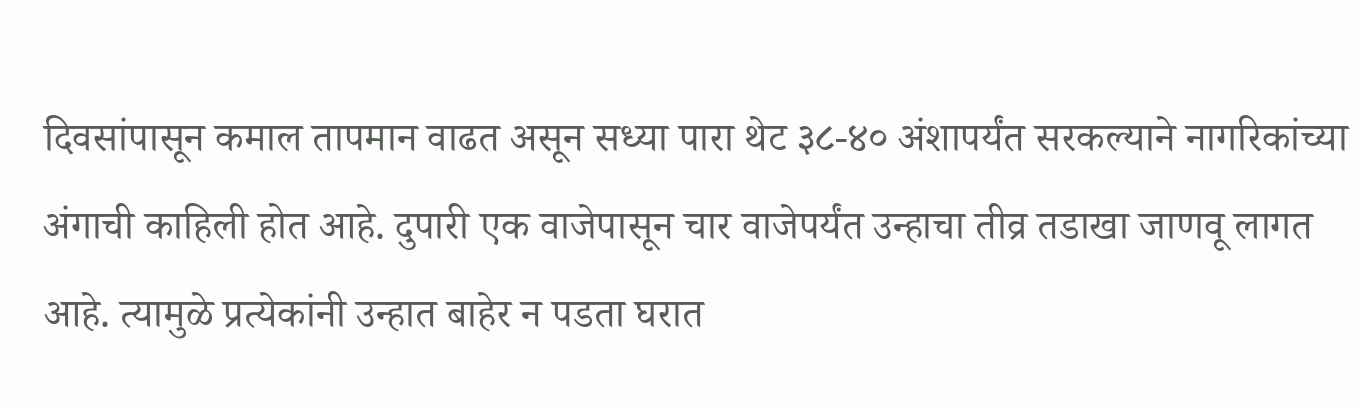दिवसांपासून कमाल तापमान वाढत असून सध्या पारा थेट ३८-४० अंशापर्यंत सरकल्याने नागरिकांच्या अंगाची काहिली होत आहे. दुपारी एक वाजेपासून चार वाजेपर्यंत उन्हाचा तीव्र तडाखा जाणवू लागत आहे. त्यामुळे प्रत्येकांनी उन्हात बाहेर न पडता घरात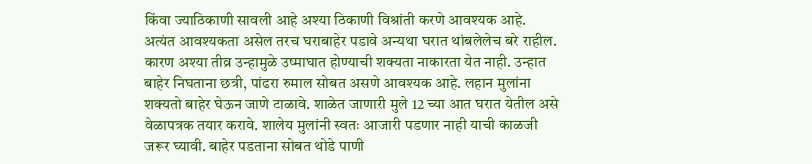किंवा ज्याठिकाणी सावली आहे अश्या ठिकाणी विश्रांती करणे आवश्यक आहे. अत्यंत आवश्यकता असेल तरच घराबाहेर पडावे अन्यथा घरात थांबलेलेच बरे राहील. कारण अश्या तीव्र उन्हामुळे उष्माघात होण्याची शक्यता नाकारता येत नाही. उन्हात बाहेर निघताना छत्री, पांढरा रुमाल सोबत असणे आवश्यक आहे. लहान मुलांना शक्यतो बाहेर घेऊन जाणे टाळावे. शाळेत जाणारी मुले 12 च्या आत घरात येतील असे वेळापत्रक तयार करावे. शालेय मुलांनी स्वतः आजारी पडणार नाही याची काळजी जरूर घ्यावी. बाहेर पडताना सोबत थोडे पाणी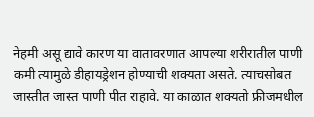नेहमी असू द्यावे कारण या वातावरणात आपल्या शरीरातील पाणी कमी त्यामुळे डीहायड्रेशन होण्याची शक्यता असते. त्याचसोबत जास्तीत जास्त पाणी पीत राहावे. या काळात शक्यतो फ्रीजमधील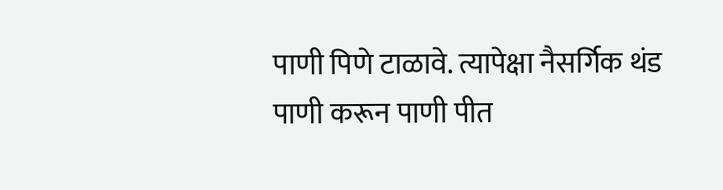पाणी पिणे टाळावे. त्यापेक्षा नैसर्गिक थंड पाणी करून पाणी पीत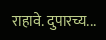राहावे. दुपारच्य...